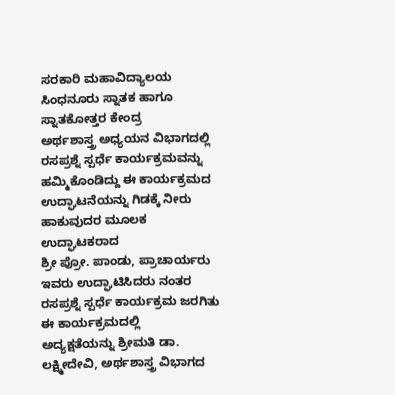ಸರಕಾರಿ ಮಹಾವಿದ್ಯಾಲಯ ಸಿಂಧನೂರು ಸ್ನಾತಕ ಹಾಗೂ ಸ್ನಾತಕೋತ್ತರ ಕೇಂದ್ರ
ಅರ್ಥಶಾಸ್ತ್ರ ಅಧ್ಯಯನ ವಿಭಾಗದಲ್ಲಿ
ರಸಪ್ರಶ್ನೆ ಸ್ಪರ್ಧೆ ಕಾರ್ಯಕ್ರಮವನ್ನು ಹಮ್ಮಿಕೊಂಡಿದ್ದು ಈ ಕಾರ್ಯಕ್ರಮದ ಉದ್ಘಾಟನೆಯನ್ನು ಗಿಡಕ್ಕೆ ನೀರು ಹಾಕುವುದರ ಮೂಲಕ ಉದ್ಘಾಟಕರಾದ
ಶ್ರೀ ಪ್ರೋ. ಪಾಂಡು, ಪ್ರಾಚಾರ್ಯರು ಇವರು ಉದ್ಘಾಟಿಸಿದರು ನಂತರ ರಸಪ್ರಶ್ನೆ ಸ್ಪರ್ಧೆ ಕಾರ್ಯಕ್ರಮ ಜರಗಿತು ಈ ಕಾರ್ಯಕ್ರಮದಲ್ಲಿ
ಅದ್ಯಕ್ಷತೆಯನ್ನು ಶ್ರೀಮತಿ ಡಾ. ಲಕ್ಷ್ಮೀದೇವಿ, ಅರ್ಥಶಾಸ್ತ್ರ ವಿಭಾಗದ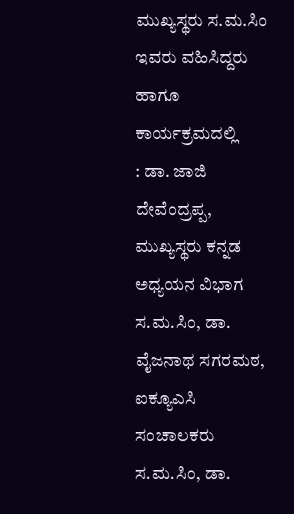ಮುಖ್ಯಸ್ಥರು ಸ.ಮ.ಸಿಂ ಇವರು ವಹಿಸಿದ್ದರು ಹಾಗೂ ಕಾರ್ಯಕ್ರಮದಲ್ಲಿ
: ಡಾ. ಜಾಜಿ ದೇವೆಂದ್ರಪ್ಪ, ಮುಖ್ಯಸ್ಥರು ಕನ್ನಡ ಅಧ್ಯಯನ ವಿಭಾಗ ಸ.ಮ.ಸಿಂ, ಡಾ. ವೈಜನಾಥ ಸಗರಮಠ, ಐಕ್ಯೂಎಸಿ ಸಂಚಾಲಕರು ಸ.ಮ.ಸಿಂ, ಡಾ.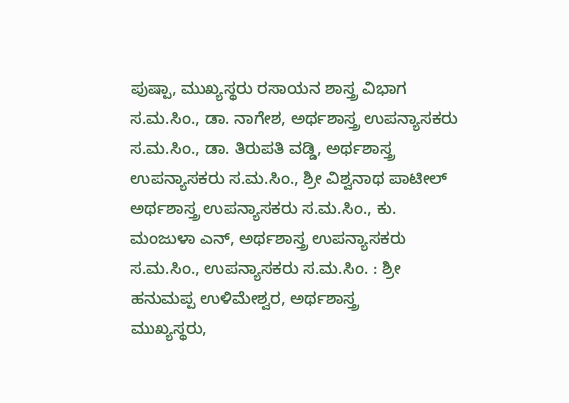ಪುಷ್ಪಾ, ಮುಖ್ಯಸ್ಥರು ರಸಾಯನ ಶಾಸ್ತ್ರ ವಿಭಾಗ ಸ.ಮ.ಸಿಂ., ಡಾ. ನಾಗೇಶ, ಅರ್ಥಶಾಸ್ತ್ರ ಉಪನ್ಯಾಸಕರು ಸ.ಮ.ಸಿಂ., ಡಾ. ತಿರುಪತಿ ವಡ್ಡಿ, ಅರ್ಥಶಾಸ್ತ್ರ ಉಪನ್ಯಾಸಕರು ಸ.ಮ.ಸಿಂ., ಶ್ರೀ ವಿಶ್ವನಾಥ ಪಾಟೀಲ್ ಅರ್ಥಶಾಸ್ತ್ರ ಉಪನ್ಯಾಸಕರು ಸ.ಮ.ಸಿಂ., ಕು. ಮಂಜುಳಾ ಎನ್, ಅರ್ಥಶಾಸ್ತ್ರ ಉಪನ್ಯಾಸಕರು ಸ.ಮ.ಸಿಂ., ಉಪನ್ಯಾಸಕರು ಸ.ಮ.ಸಿಂ. : ಶ್ರೀ ಹನುಮಪ್ಪ ಉಳಿಮೇಶ್ವರ, ಅರ್ಥಶಾಸ್ತ್ರ
ಮುಖ್ಯಸ್ಥರು,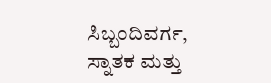ಸಿಬ್ಬಂದಿವರ್ಗ, ಸ್ನಾತಕ ಮತ್ತು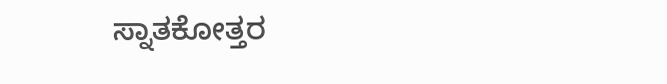ಸ್ನಾತಕೋತ್ತರ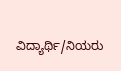ವಿದ್ಯಾರ್ಥಿ/ನಿಯರು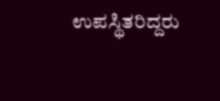ಉಪಸ್ಥಿತರಿದ್ದರು